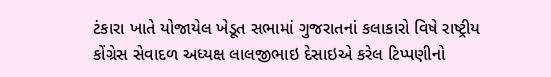ટંકારા ખાતે યોજાયેલ ખેડૂત સભામાં ગુજરાતનાં કલાકારો વિષે રાષ્ટ્રીય કોંગ્રેસ સેવાદળ અધ્યક્ષ લાલજીભાઇ દેસાઇએ કરેલ ટિપ્પણીનો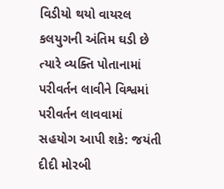વિડીયો થયો વાયરલ કલયુગની અંતિમ ઘડી છે ત્યારે વ્યક્તિ પોતાનામાં પરીવર્તન લાવીને વિશ્વમાં પરીવર્તન લાવવામાં સહયોગ આપી શકે: જયંતી દીદી મોરબી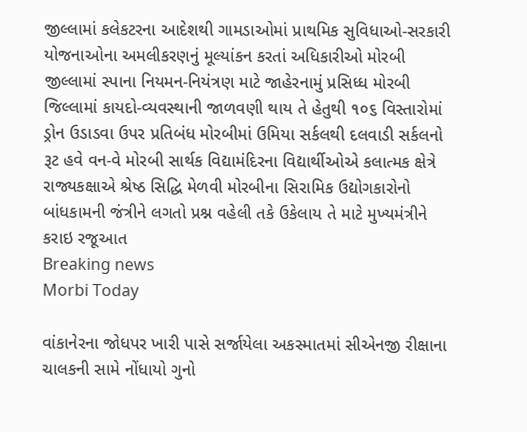જીલ્લામાં કલેકટરના આદેશથી ગામડાઓમાં પ્રાથમિક સુવિધાઓ-સરકારી યોજનાઓના અમલીકરણનું મૂલ્યાંકન કરતાં અધિકારીઓ મોરબી જીલ્લામાં સ્પાના નિયમન-નિયંત્રણ માટે જાહેરનામું પ્રસિધ્ધ મોરબી જિલ્લામાં કાયદો-વ્યવસ્થાની જાળવણી થાય તે હેતુથી ૧૦૬ વિસ્તારોમાં ડ્રોન ઉડાડવા ઉપર પ્રતિબંધ મોરબીમાં ઉમિયા સર્કલથી દલવાડી સર્કલનો રૂટ હવે વન-વે મોરબી સાર્થક વિદ્યામંદિરના વિદ્યાર્થીઓએ કલાત્મક ક્ષેત્રે રાજ્યકક્ષાએ શ્રેષ્ઠ સિદ્ધિ મેળવી મોરબીના સિરામિક ઉદ્યોગકારોનો બાંધકામની જંત્રીને લગતો પ્રશ્ન વહેલી તકે ઉકેલાય તે માટે મુખ્યમંત્રીને કરાઇ રજૂઆત
Breaking news
Morbi Today

વાંકાનેરના જોધપર ખારી પાસે સર્જાયેલા અકસ્માતમાં સીએનજી રીક્ષાના ચાલકની સામે નોંધાયો ગુનો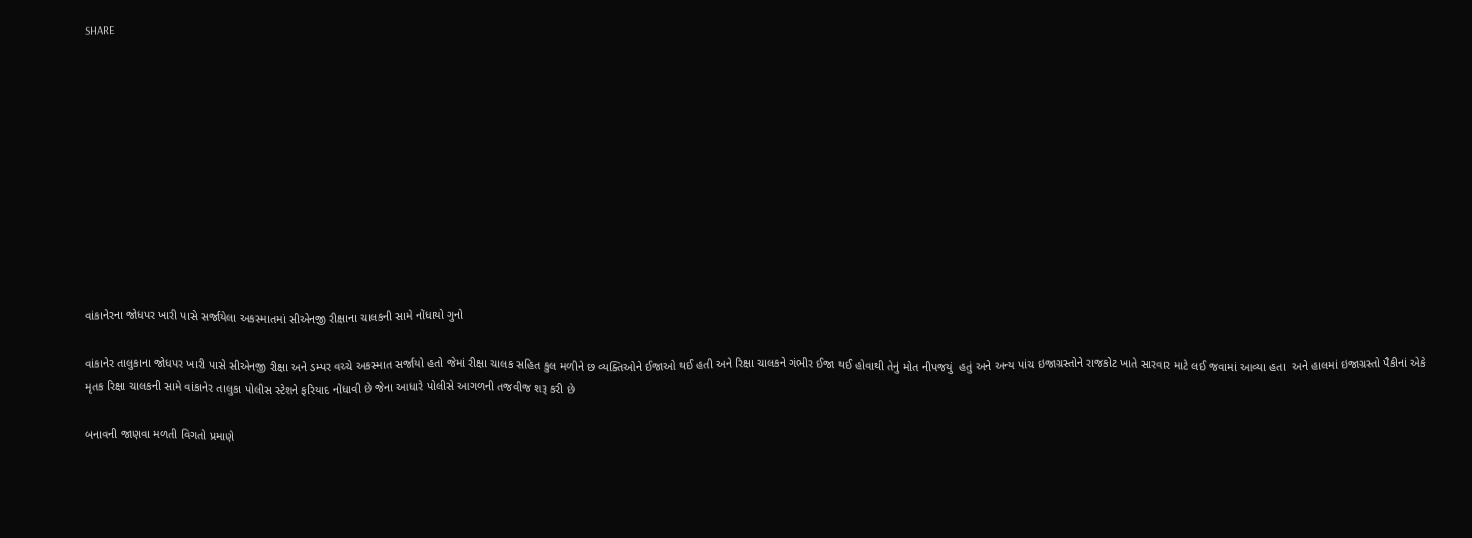SHARE











વાંકાનેરના જોધપર ખારી પાસે સર્જાયેલા અકસ્માતમાં સીએનજી રીક્ષાના ચાલકની સામે નોંધાયો ગુનો

વાંકાનેર તાલુકાના જોધપર ખારી પાસે સીએનજી રીક્ષા અને ડમ્પર વચ્ચે અકસ્માત સર્જાયો હતો જેમાં રીક્ષા ચાલક સહિત કુલ મળીને છ વ્યક્તિઓને ઈજાઓ થઈ હતી અને રિક્ષા ચાલકને ગંભીર ઈજા થઈ હોવાથી તેનું મોત નીપજયું  હતું અને અન્ય પાંચ ઇજાગ્રસ્તોને રાજકોટ ખાતે સારવાર માટે લઈ જવામાં આવ્યા હતા  અને હાલમાં ઇજાગ્રસ્તો પૈકીનાં એકે મૃતક રિક્ષા ચાલકની સામે વાંકાનેર તાલુકા પોલીસ સ્ટેશને ફરિયાદ નોંધાવી છે જેના આધારે પોલીસે આગળની તજવીજ શરૂ કરી છે

બનાવની જાણવા મળતી વિગતો પ્રમાણે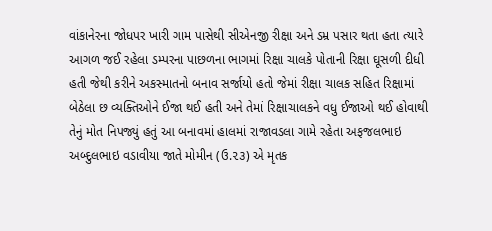વાંકાનેરના જોધપર ખારી ગામ પાસેથી સીએનજી રીક્ષા અને ડમ્ર પસાર થતા હતા ત્યારે આગળ જઈ રહેલા ડમ્પરના પાછળના ભાગમાં રિક્ષા ચાલકે પોતાની રિક્ષા ઘૂસળી દીધી હતી જેથી કરીને અકસ્માતનો બનાવ સર્જાયો હતો જેમાં રીક્ષા ચાલક સહિત રિક્ષામાં બેઠેલા છ વ્યક્તિઓને ઈજા થઈ હતી અને તેમાં રિક્ષાચાલકને વધુ ઈજાઓ થઈ હોવાથી તેનું મોત નિપજ્યું હતું આ બનાવમાં હાલમાં રાજાવડલા ગામે રહેતા અફજલભાઇ અબ્દુલભાઇ વડાવીયા જાતે મોમીન (ઉ.૨૩) એ મૃતક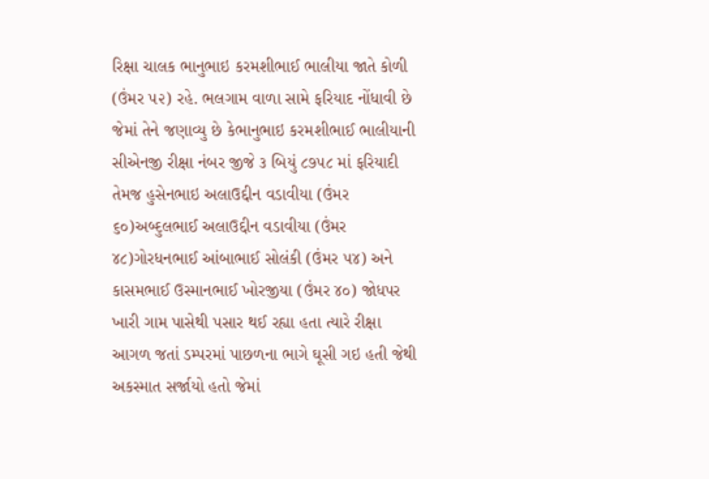રિક્ષા ચાલક ભાનુભાઇ કરમશીભાઈ ભાલીયા જાતે કોળી (ઉંમર ૫૨) રહે. ભલગામ વાળા સામે ફરિયાદ નોંધાવી છે જેમાં તેને જણાવ્યુ છે કેભાનુભાઇ કરમશીભાઈ ભાલીયાની સીએનજી રીક્ષા નંબર જીજે ૩ બિયું ૮૭૫૮ માં ફરિયાદી તેમજ હુસેનભાઇ અલાઉદ્દીન વડાવીયા (ઉંમર ૬૦)અબ્દુલભાઈ અલાઉદ્દીન વડાવીયા (ઉંમર ૪૮)ગોરધનભાઈ આંબાભાઈ સોલંકી (ઉંમર ૫૪) અને કાસમભાઈ ઉસ્માનભાઈ ખોરજીયા (ઉંમર ૪૦) જોધપર ખારી ગામ પાસેથી પસાર થઈ રહ્યા હતા ત્યારે રીક્ષા આગળ જતાં ડમ્પરમાં પાછળના ભાગે ઘૂસી ગઇ હતી જેથી અકસ્માત સર્જાયો હતો જેમાં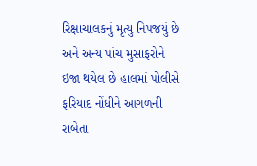રિક્ષાચાલકનું મૃત્યુ નિપજયું છે અને અન્ય પાંચ મુસાફરોને ઇજા થયેલ છે હાલમાં પોલીસે ફરિયાદ નોંધીને આગળની રાબેતા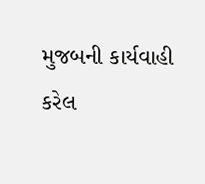મુજબની કાર્યવાહી કરેલ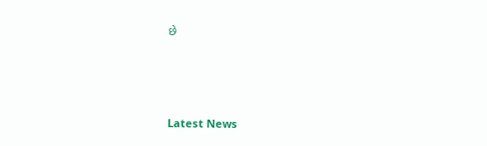છે






Latest News